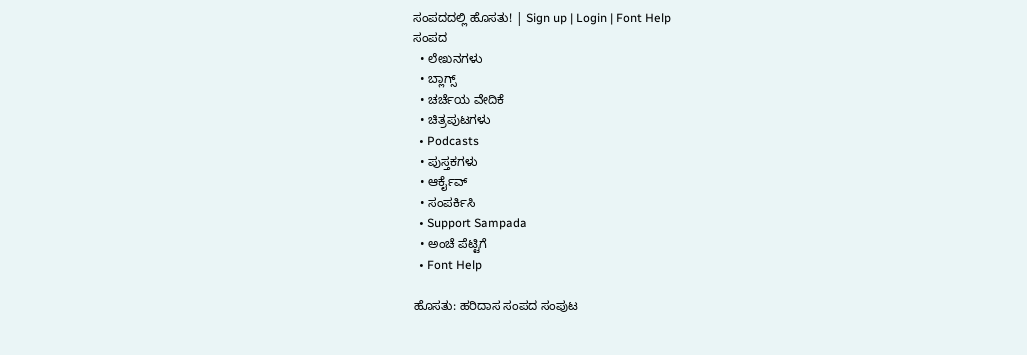ಸಂಪದದಲ್ಲಿ ಹೊಸತು! | Sign up | Login | Font Help
ಸಂಪದ
  • ಲೇಖನಗಳು
  • ಬ್ಲಾಗ್ಸ್
  • ಚರ್ಚೆಯ ವೇದಿಕೆ
  • ಚಿತ್ರಪುಟಗಳು
  • Podcasts
  • ಪುಸ್ತಕಗಳು
  • ಆರ್ಕೈವ್
  • ಸಂಪರ್ಕಿಸಿ
  • Support Sampada
  • ಅಂಚೆ ಪೆಟ್ಟಿಗೆ
  • Font Help

ಹೊಸತು: ಹರಿದಾಸ ಸಂಪದ ಸಂಪುಟ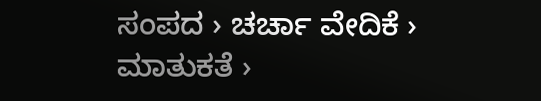ಸಂಪದ › ಚರ್ಚಾ ವೇದಿಕೆ › ಮಾತುಕತೆ ›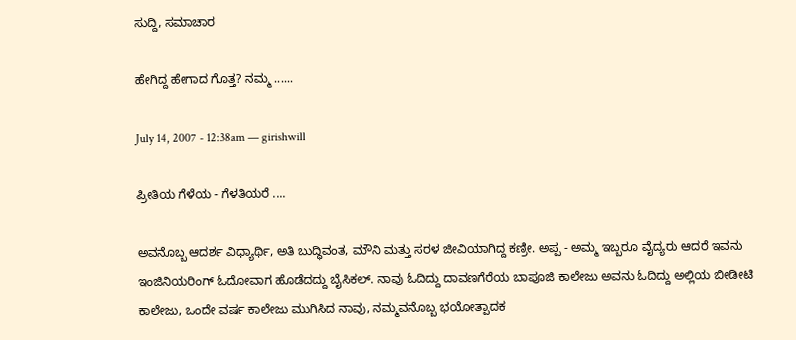ಸುದ್ದಿ, ಸಮಾಚಾರ

ಹೇಗಿದ್ದ ಹೇಗಾದ ಗೊತ್ತ? ನಮ್ಮ ......

July 14, 2007 - 12:38am — girishwill

ಪ್ರೀತಿಯ ಗೆಳೆಯ - ಗೆಳತಿಯರೆ ....

ಅವನೊಬ್ಬ ಆದರ್ಶ ವಿಧ್ಯಾರ್ಥಿ, ಅತಿ ಬುದ್ಧಿವಂತ, ಮೌನಿ ಮತ್ತು ಸರಳ ಜೀವಿಯಾಗಿದ್ದ ಕಣ್ರೀ. ಅಪ್ಪ - ಅಮ್ಮ ಇಬ್ಬರೂ ವೈದ್ಯರು ಆದರೆ ಇವನು ಇಂಜಿನಿಯರಿಂಗ್ ಓದೋವಾಗ ಹೊಡೆದದ್ದು ಬೈಸಿಕಲ್. ನಾವು ಓದಿದ್ದು ದಾವಣಗೆರೆಯ ಬಾಪೂಜಿ ಕಾಲೇಜು ಅವನು ಓದಿದ್ದು ಅಲ್ಲಿಯ ಬೀಡೀಟಿ ಕಾಲೇಜು, ಒಂದೇ ವರ್ಷ ಕಾಲೇಜು ಮುಗಿಸಿದ ನಾವು, ನಮ್ಮವನೊಬ್ಬ ಭಯೋತ್ಪಾದಕ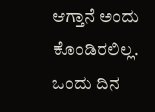ಆಗ್ತಾನೆ ಅಂದು ಕೊಂಡಿರಲಿಲ್ಲ. ಒಂದು ದಿನ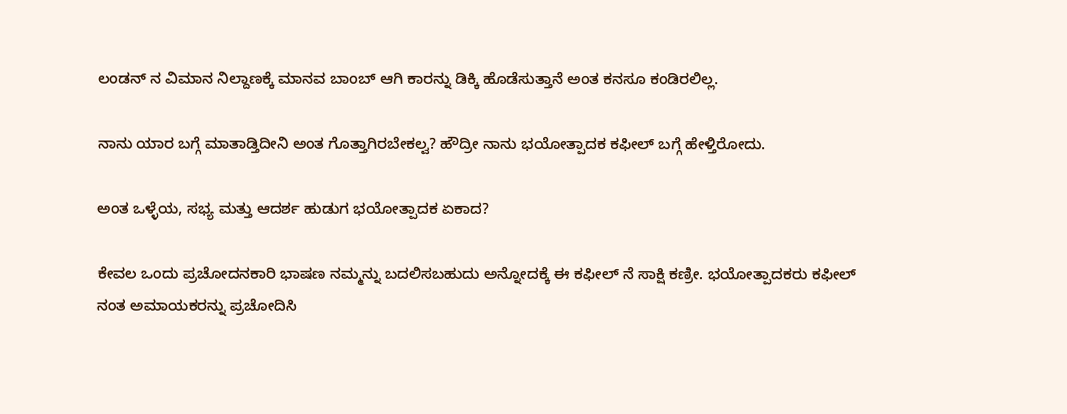ಲಂಡನ್ ನ ವಿಮಾನ ನಿಲ್ದಾಣಕ್ಕೆ ಮಾನವ ಬಾಂಬ್ ಆಗಿ ಕಾರನ್ನು ಡಿಕ್ಕಿ ಹೊಡೆಸುತ್ತಾನೆ ಅಂತ ಕನಸೂ ಕಂಡಿರಲಿಲ್ಲ.

ನಾನು ಯಾರ ಬಗ್ಗೆ ಮಾತಾಡ್ತಿದೀನಿ ಅಂತ ಗೊತ್ತಾಗಿರಬೇಕಲ್ವ? ಹೌದ್ರೀ ನಾನು ಭಯೋತ್ಪಾದಕ ಕಫೀಲ್ ಬಗ್ಗೆ ಹೇಳ್ತಿರೋದು.

ಅಂತ ಒಳ್ಳೆಯ, ಸಭ್ಯ ಮತ್ತು ಆದರ್ಶ ಹುಡುಗ ಭಯೋತ್ಪಾದಕ ಏಕಾದ?

ಕೇವಲ ಒಂದು ಪ್ರಚೋದನಕಾರಿ ಭಾಷಣ ನಮ್ಮನ್ನು ಬದಲಿಸಬಹುದು ಅನ್ನೋದಕ್ಕೆ ಈ ಕಫೀಲ್ ನೆ ಸಾಕ್ಷಿ ಕಣ್ರೀ. ಭಯೋತ್ಪಾದಕರು ಕಫೀಲ್ ನಂತ ಅಮಾಯಕರನ್ನು ಪ್ರಚೋದಿಸಿ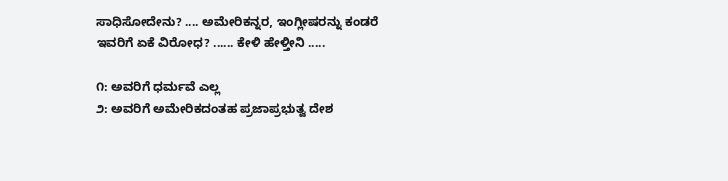ಸಾಧಿಸೋದೇನು? .... ಅಮೇರಿಕನ್ನರ, ಇಂಗ್ಲೀಷರನ್ನು ಕಂಡರೆ ಇವರಿಗೆ ಏಕೆ ವಿರೋಧ? ...... ಕೇಳಿ ಹೇಳ್ತೀನಿ .....

೧: ಅವರಿಗೆ ಧರ್ಮವೆ ಎಲ್ಲ
೨: ಅವರಿಗೆ ಅಮೇರಿಕದಂತಹ ಪ್ರಜಾಪ್ರಭುತ್ವ ದೇಶ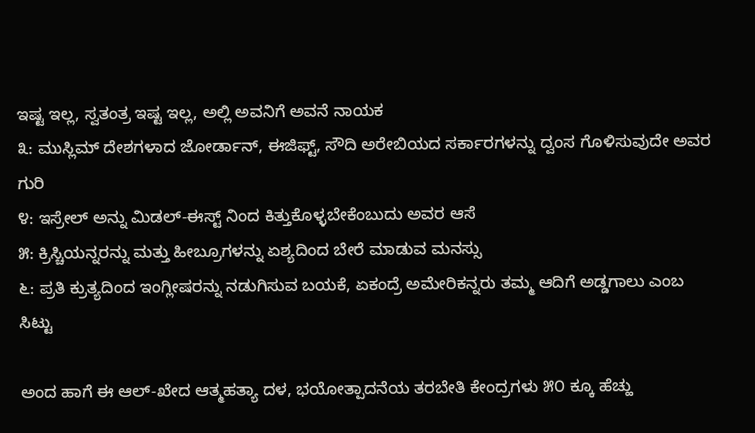ಇಷ್ಟ ಇಲ್ಲ, ಸ್ವತಂತ್ರ ಇಷ್ಟ ಇಲ್ಲ, ಅಲ್ಲಿ ಅವನಿಗೆ ಅವನೆ ನಾಯಕ
೩: ಮುಸ್ಲಿಮ್ ದೇಶಗಳಾದ ಜೋರ್ಡಾನ್, ಈಜಿಫ್ಟ್, ಸೌದಿ ಅರೇಬಿಯದ ಸರ್ಕಾರಗಳನ್ನು ದ್ವಂಸ ಗೊಳಿಸುವುದೇ ಅವರ ಗುರಿ
೪: ಇಸ್ರೇಲ್ ಅನ್ನು ಮಿಡಲ್-ಈಸ್ಟ್ ನಿಂದ ಕಿತ್ತುಕೊಳ್ಳಬೇಕೆಂಬುದು ಅವರ ಆಸೆ
೫: ಕ್ರಿಸ್ಚಿಯನ್ನರನ್ನು ಮತ್ತು ಹೀಬ್ರೂಗಳನ್ನು ಏಶ್ಯದಿಂದ ಬೇರೆ ಮಾಡುವ ಮನಸ್ಸು
೬: ಪ್ರತಿ ಕ್ರುತ್ಯದಿಂದ ಇಂಗ್ಲೀಷರನ್ನು ನಡುಗಿಸುವ ಬಯಕೆ, ಏಕಂದ್ರೆ ಅಮೇರಿಕನ್ನರು ತಮ್ಮ ಆದಿಗೆ ಅಡ್ಡಗಾಲು ಎಂಬ ಸಿಟ್ಟು

ಅಂದ ಹಾಗೆ ಈ ಆಲ್-ಖೇದ ಆತ್ಮಹತ್ಯಾ ದಳ, ಭಯೋತ್ಪಾದನೆಯ ತರಬೇತಿ ಕೇಂದ್ರಗಳು ೫೦ ಕ್ಕೂ ಹೆಚ್ಹು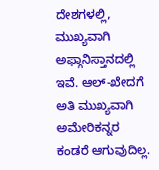ದೇಶಗಳಲ್ಲಿ, ಮುಖ್ಯವಾಗಿ ಅಫ್ಗಾನಿಸ್ತಾನದಲ್ಲಿ ಇವೆ. ಆಲ್-ಖೇದಗೆ ಅತಿ ಮುಖ್ಯವಾಗಿ ಅಮೇರಿಕನ್ನರ ಕಂಡರೆ ಆಗುವುದಿಲ್ಲ.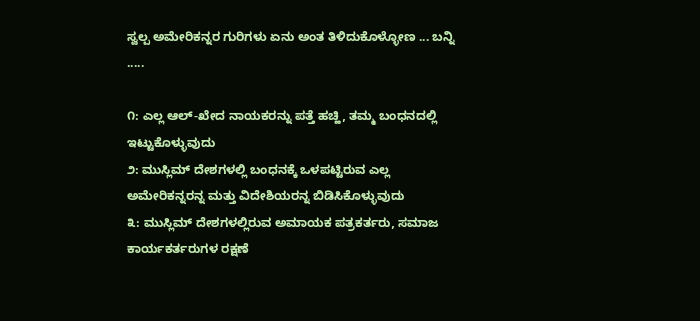ಸ್ವಲ್ಪ ಅಮೇರಿಕನ್ನರ ಗುರಿಗಳು ಏನು ಅಂತ ತಿಳಿದುಕೊಳ್ಳೋಣ ... ಬನ್ನಿ .....

೧: ಎಲ್ಲ ಆಲ್-ಖೇದ ನಾಯಕರನ್ನು ಪತ್ತೆ ಹಚ್ಹಿ, ತಮ್ಮ ಬಂಧನದಲ್ಲಿ ಇಟ್ಟುಕೊಳ್ಳುವುದು
೨: ಮುಸ್ಲಿಮ್ ದೇಶಗಳಲ್ಲಿ ಬಂಧನಕ್ಕೆ ಒಳಪಟ್ಟಿರುವ ಎಲ್ಲ ಅಮೇರಿಕನ್ನರನ್ನ ಮತ್ತು ವಿದೇಶಿಯರನ್ನ ಬಿಡಿಸಿಕೊಳ್ಳುವುದು
೩: ಮುಸ್ಲಿಮ್ ದೇಶಗಳಲ್ಲಿರುವ ಅಮಾಯಕ ಪತ್ರಕರ್ತರು, ಸಮಾಜ ಕಾರ್ಯಕರ್ತರುಗಳ ರಕ್ಷಣೆ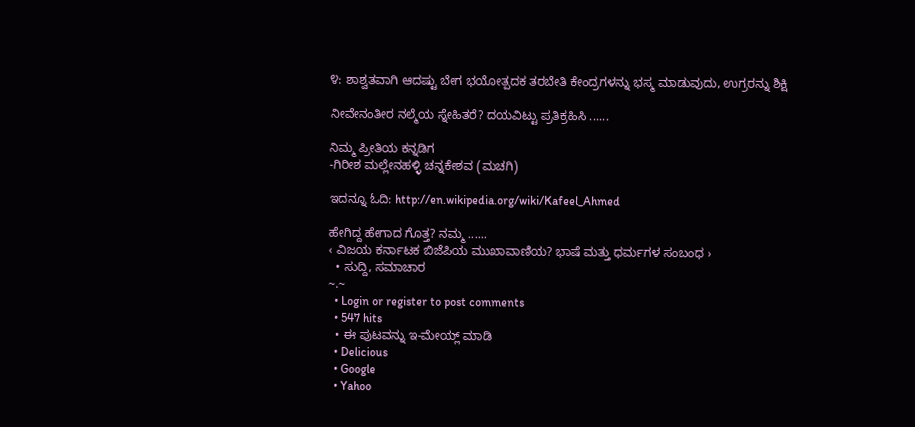೪: ಶಾಶ್ವತವಾಗಿ ಆದಷ್ಟು ಬೇಗ ಭಯೋತ್ಪದಕ ತರಬೇತಿ ಕೇಂದ್ರಗಳನ್ನು ಭಸ್ಮ ಮಾಡುವುದು, ಉಗ್ರರನ್ನು ಶಿಕ್ಷಿ

ನೀವೇನಂತೀರ ನಲ್ಮೆಯ ಸ್ನೇಹಿತರೆ? ದಯವಿಟ್ಟು ಪ್ರತಿಕ್ರಹಿಸಿ ......

ನಿಮ್ಮ ಪ್ರೀತಿಯ ಕನ್ನಡಿಗ
-ಗಿರೀಶ ಮಲ್ಲೇನಹಳ್ಳಿ ಚನ್ನಕೇಶವ (ಮಚಗಿ)

ಇದನ್ನೂ ಓದಿ: http://en.wikipedia.org/wiki/Kafeel_Ahmed

ಹೇಗಿದ್ದ ಹೇಗಾದ ಗೊತ್ತ? ನಮ್ಮ ......
‹ ವಿಜಯ ಕರ್ನಾಟಕ ಬಿಜೆಪಿಯ ಮುಖಾವಾಣಿಯ? ಭಾಷೆ ಮತ್ತು ಧರ್ಮಗಳ ಸಂಬಂಧ ›
  • ಸುದ್ದಿ, ಸಮಾಚಾರ
~.~
  • Login or register to post comments
  • 547 hits
  • ಈ ಪುಟವನ್ನು ಇ-ಮೇಯ್ಲ್ ಮಾಡಿ
  • Delicious
  • Google
  • Yahoo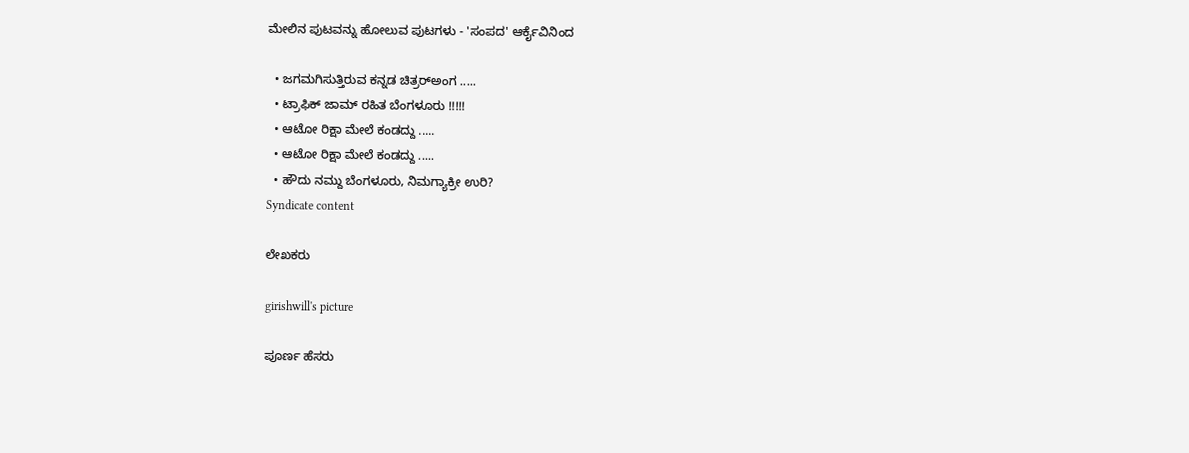ಮೇಲಿನ ಪುಟವನ್ನು ಹೋಲುವ ಪುಟಗಳು - 'ಸಂಪದ' ಆರ್ಕೈವಿನಿಂದ

  • ಜಗಮಗಿಸುತ್ತಿರುವ ಕನ್ನಡ ಚಿತ್ರರ್‍ಅಂಗ .....
  • ಟ್ರಾಫಿಕ್ ಜಾಮ್ ರಹಿತ ಬೆಂಗಳೂರು !!!!!
  • ಆಟೋ ರಿಕ್ಷಾ ಮೇಲೆ ಕಂಡದ್ದು .....
  • ಆಟೋ ರಿಕ್ಷಾ ಮೇಲೆ ಕಂಡದ್ದು .....
  • ಹೌದು ನಮ್ದು ಬೆಂಗಳೂರು, ನಿಮಗ್ಯಾಕ್ರೀ ಉರಿ?
Syndicate content

ಲೇಖಕರು

girishwill's picture

ಪೂರ್ಣ ಹೆಸರು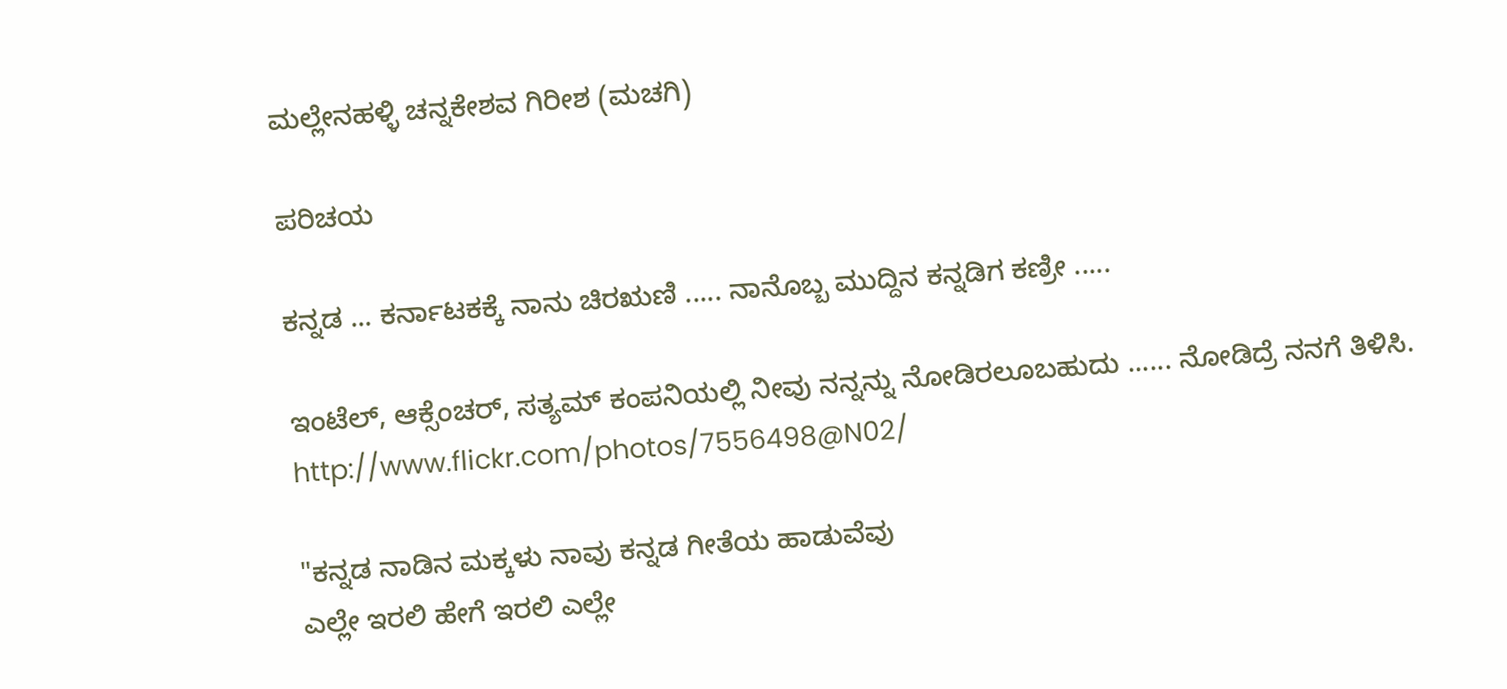ಮಲ್ಲೇನಹಳ್ಳಿ ಚನ್ನಕೇಶವ ಗಿರೀಶ (ಮಚಗಿ)

ಪರಿಚಯ

ಕನ್ನಡ ... ಕರ್ನಾಟಕಕ್ಕೆ ನಾನು ಚಿರಋಣಿ ..... ನಾನೊಬ್ಬ ಮುದ್ದಿನ ಕನ್ನಡಿಗ ಕಣ್ರೀ .....

ಇಂಟೆಲ್, ಆಕ್ಸೆಂಚರ್, ಸತ್ಯಮ್ ಕಂಪನಿಯಲ್ಲಿ ನೀವು ನನ್ನನ್ನು ನೋಡಿರಲೂಬಹುದು ...... ನೋಡಿದ್ರೆ ನನಗೆ ತಿಳಿಸಿ. http://www.flickr.com/photos/7556498@N02/

"ಕನ್ನಡ ನಾಡಿನ ಮಕ್ಕಳು ನಾವು ಕನ್ನಡ ಗೀತೆಯ ಹಾಡುವೆವು
ಎಲ್ಲೇ ಇರಲಿ ಹೇಗೆ ಇರಲಿ ಎಲ್ಲೇ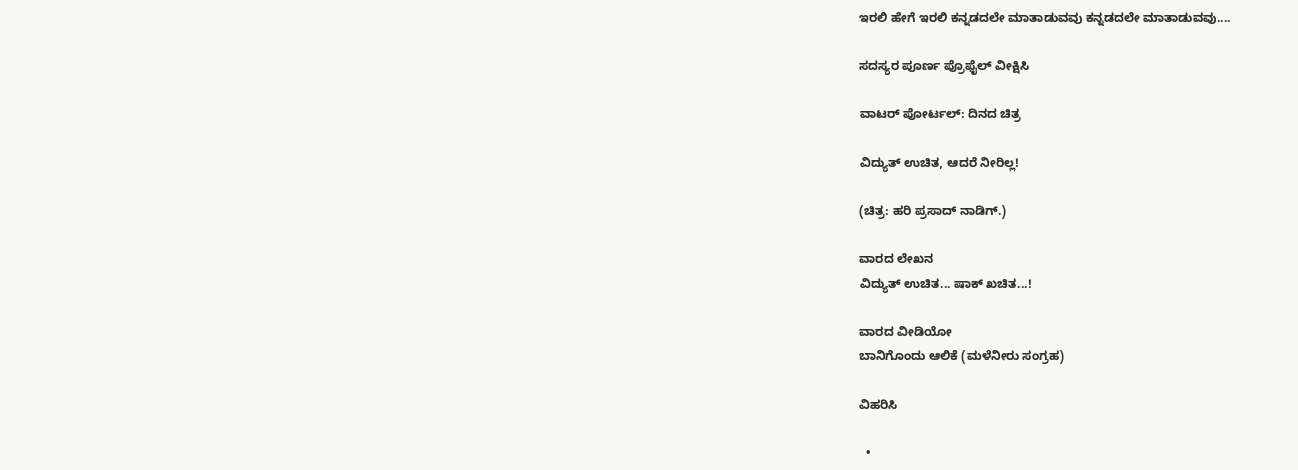ಇರಲಿ ಹೇಗೆ ಇರಲಿ ಕನ್ನಡದಲೇ ಮಾತಾಡುವವು ಕನ್ನಡದಲೇ ಮಾತಾಡುವವು....

ಸದಸ್ಯರ ಪೂರ್ಣ ಪ್ರೊಫೈಲ್ ವೀಕ್ಷಿಸಿ

ವಾಟರ್ ಪೋರ್ಟಲ್: ದಿನದ ಚಿತ್ರ

ವಿದ್ಯುತ್ ಉಚಿತ, ಆದರೆ ನೀರಿಲ್ಲ!

(ಚಿತ್ರ: ಹರಿ ಪ್ರಸಾದ್ ನಾಡಿಗ್.)

ವಾರದ ಲೇಖನ
ವಿದ್ಯುತ್ ಉಚಿತ... ಷಾಕ್ ಖಚಿತ...!

ವಾರದ ವೀಡಿಯೋ
ಬಾನಿಗೊಂದು ಆಲಿಕೆ (ಮಳೆನೀರು ಸಂಗ್ರಹ)

ವಿಹರಿಸಿ

  •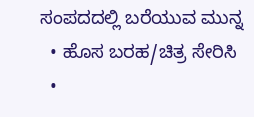ಸಂಪದದಲ್ಲಿ ಬರೆಯುವ ಮುನ್ನ
  • ಹೊಸ ಬರಹ/ಚಿತ್ರ ಸೇರಿಸಿ
  •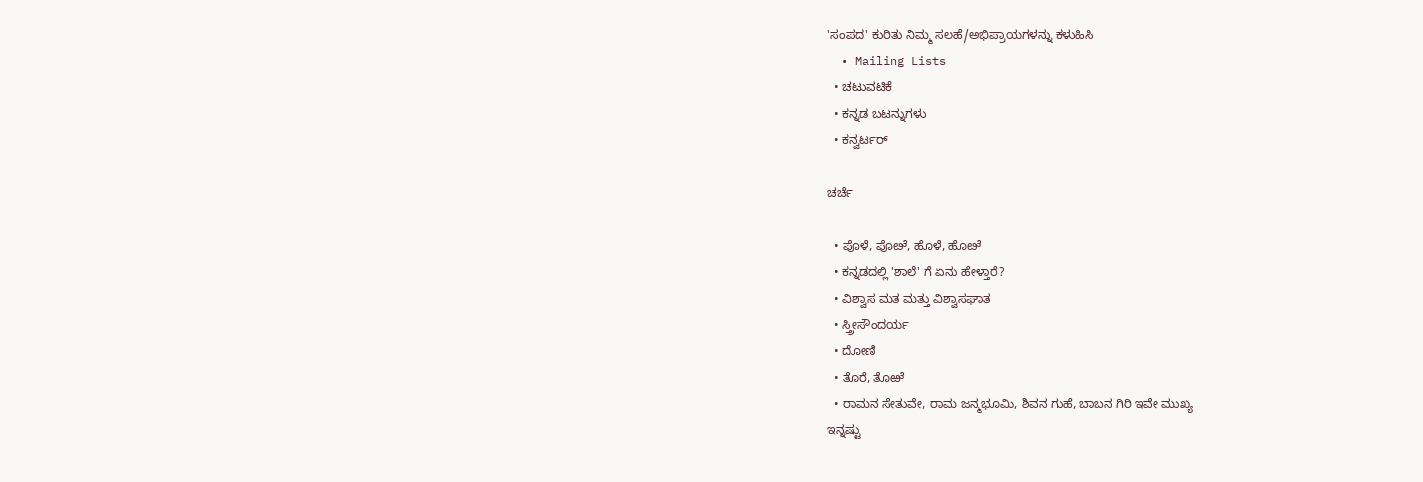'ಸಂಪದ' ಕುರಿತು ನಿಮ್ಮ ಸಲಹೆ/ಅಭಿಪ್ರಾಯಗಳನ್ನು ಕಳುಹಿಸಿ
  • Mailing Lists
  • ಚಟುವಟಿಕೆ
  • ಕನ್ನಡ ಬಟನ್ನುಗಳು
  • ಕನ್ವರ್ಟರ್

ಚರ್ಚೆ

  • ಪೊಳೆ, ಪೊೞೆ, ಹೊಳೆ, ಹೊೞೆ
  • ಕನ್ನಡದಲ್ಲಿ 'ಶಾಲೆ' ಗೆ ಏನು ಹೇಳ್ತಾರೆ?
  • ವಿಶ್ವಾಸ ಮತ ಮತ್ತು ವಿಶ್ವಾಸಘಾತ
  • ಸ್ತ್ರೀಸೌಂದರ್ಯ
  • ದೋಣಿ
  • ತೊರೆ, ತೊಱೆ
  • ರಾಮನ ಸೇತುವೇ, ರಾಮ ಜನ್ಮಭೂಮಿ, ಶಿವನ ಗುಹೆ, ಬಾಬನ ಗಿರಿ ಇವೇ ಮುಖ್ಯ
ಇನ್ನಷ್ಟು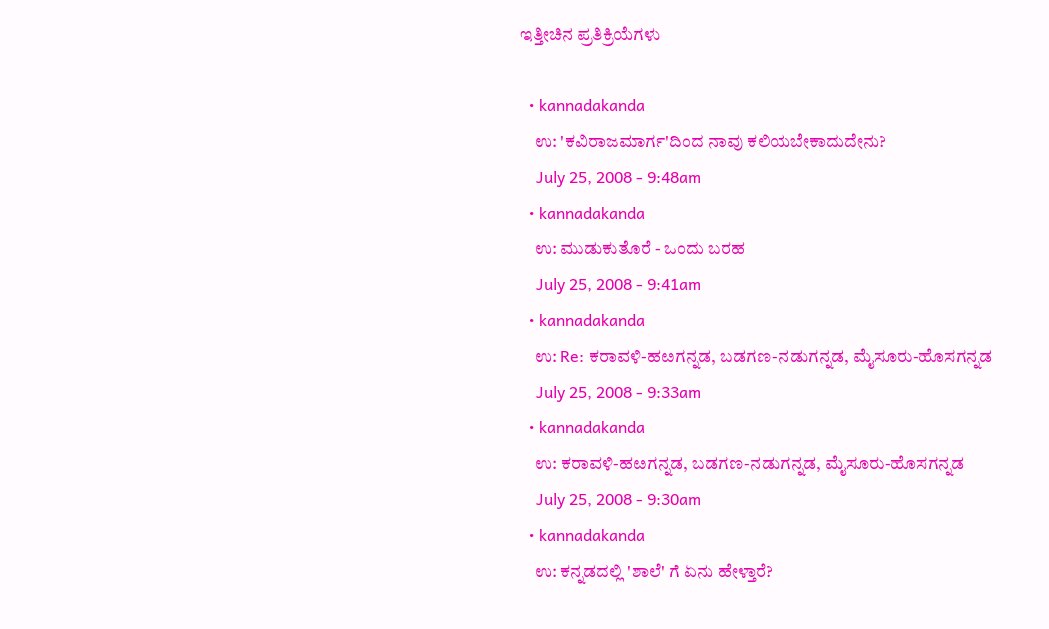ಇತ್ತೀಚಿನ ಪ್ರತಿಕ್ರಿಯೆಗಳು

  • kannadakanda
    ಉ: 'ಕವಿರಾಜಮಾರ್ಗ'ದಿಂದ ನಾವು ಕಲಿಯಬೇಕಾದುದೇನು?
    July 25, 2008 - 9:48am
  • kannadakanda
    ಉ: ಮುಡುಕುತೊರೆ - ಒಂದು ಬರಹ
    July 25, 2008 - 9:41am
  • kannadakanda
    ಉ: Re: ಕರಾವಳಿ-ಹೞಗನ್ನಡ, ಬಡಗಣ-ನಡುಗನ್ನಡ, ಮೈಸೂರು-ಹೊಸಗನ್ನಡ
    July 25, 2008 - 9:33am
  • kannadakanda
    ಉ: ಕರಾವಳಿ-ಹೞಗನ್ನಡ, ಬಡಗಣ-ನಡುಗನ್ನಡ, ಮೈಸೂರು-ಹೊಸಗನ್ನಡ
    July 25, 2008 - 9:30am
  • kannadakanda
    ಉ: ಕನ್ನಡದಲ್ಲಿ 'ಶಾಲೆ' ಗೆ ಏನು ಹೇಳ್ತಾರೆ?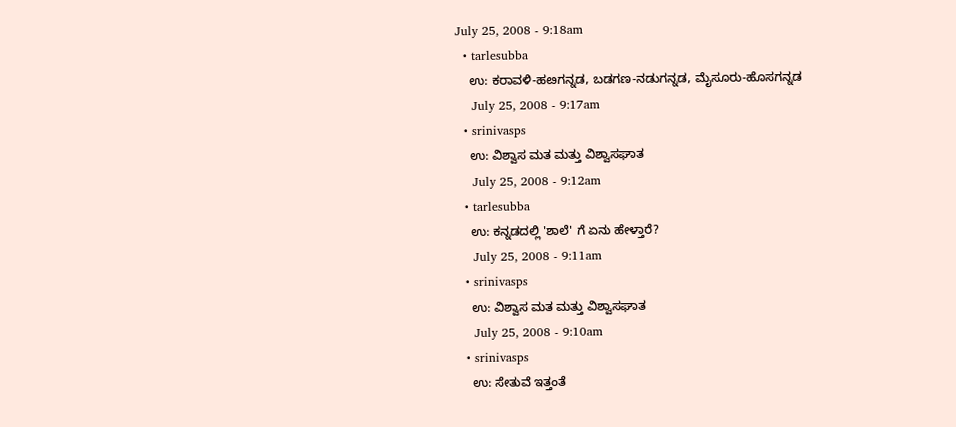July 25, 2008 - 9:18am
  • tarlesubba
    ಉ: ಕರಾವಳಿ-ಹೞಗನ್ನಡ, ಬಡಗಣ-ನಡುಗನ್ನಡ, ಮೈಸೂರು-ಹೊಸಗನ್ನಡ
    July 25, 2008 - 9:17am
  • srinivasps
    ಉ: ವಿಶ್ವಾಸ ಮತ ಮತ್ತು ವಿಶ್ವಾಸಘಾತ
    July 25, 2008 - 9:12am
  • tarlesubba
    ಉ: ಕನ್ನಡದಲ್ಲಿ 'ಶಾಲೆ' ಗೆ ಏನು ಹೇಳ್ತಾರೆ?
    July 25, 2008 - 9:11am
  • srinivasps
    ಉ: ವಿಶ್ವಾಸ ಮತ ಮತ್ತು ವಿಶ್ವಾಸಘಾತ
    July 25, 2008 - 9:10am
  • srinivasps
    ಉ: ಸೇತುವೆ ಇತ್ತಂತೆ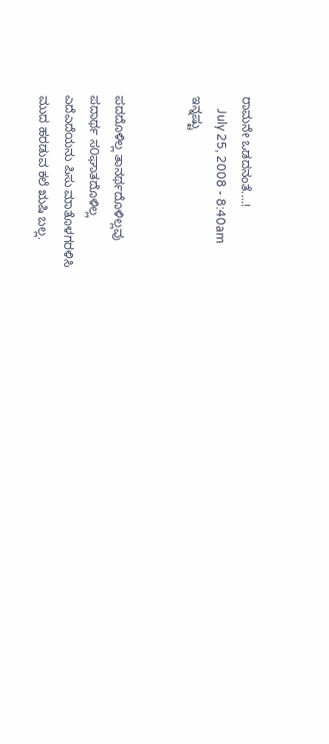ರಾಮನೇ ಒಡದನಂತೆ....!
    July 25, 2008 - 8:40am
ಇನ್ನಷ್ಟು


ಪದದೊಳಿಲ್ಲ ತಾನರ್ಥದೊಳಿಲ್ಲವು
ಪದಾರ್ಥ ಸ೦ಘಾತದೊಳಿಲ್ಲ
ಎದೆಎದೆಯನು ಪಿಸು ಮಾತೊಳಗರಳಿಸಿ
ಮುದ ಹರಡುವ ಕಲೆ ಋಷಿ ಬಲ್ಲ.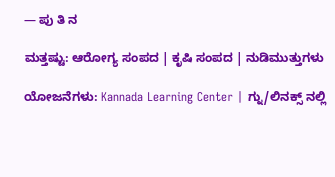— ಪು ತಿ ನ

ಮತ್ತಷ್ಟು: ಆರೋಗ್ಯ ಸಂಪದ | ಕೃಷಿ ಸಂಪದ | ನುಡಿಮುತ್ತುಗಳು

ಯೋಜನೆಗಳು: Kannada Learning Center | ಗ್ನು/ಲಿನಕ್ಸ್ ನಲ್ಲಿ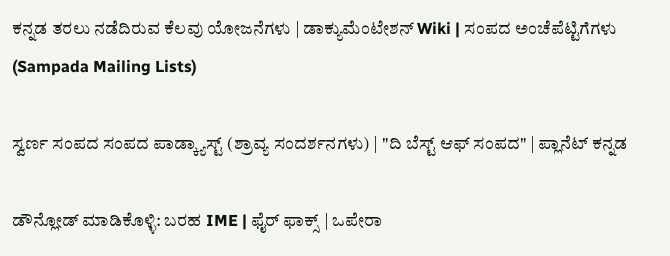ಕನ್ನಡ ತರಲು ನಡೆದಿರುವ ಕೆಲವು ಯೋಜನೆಗಳು | ಡಾಕ್ಯುಮೆಂಟೇಶನ್ Wiki | ಸಂಪದ ಅಂಚೆಪೆಟ್ಟಿಗೆಗಳು (Sampada Mailing Lists)

ಸ್ವರ್ಣ ಸಂಪದ ಸಂಪದ ಪಾಡ್ಕ್ಯಾಸ್ಟ್ (ಶ್ರಾವ್ಯ ಸಂದರ್ಶನಗಳು) | "ದಿ ಬೆಸ್ಟ್ ಆಫ್ ಸಂಪದ" | ಪ್ಲಾನೆಟ್ ಕನ್ನಡ

ಡೌನ್ಲೋಡ್ ಮಾಡಿಕೊಳ್ಳಿ: ಬರಹ IME | ಫೈರ್ ಫಾಕ್ಸ್ | ಒಪೇರಾ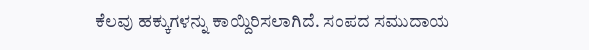ಕೆಲವು ಹಕ್ಕುಗಳನ್ನು ಕಾಯ್ದಿರಿಸಲಾಗಿದೆ. ಸಂಪದ ಸಮುದಾಯ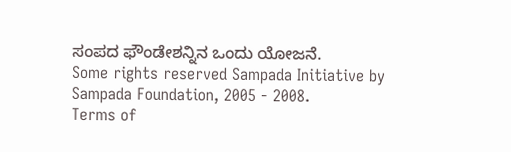ಸಂಪದ ಫೌಂಡೇಶನ್ನಿನ ಒಂದು ಯೋಜನೆ.
Some rights reserved Sampada Initiative by Sampada Foundation, 2005 - 2008.
Terms of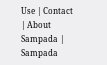Use | Contact | About Sampada | Sampada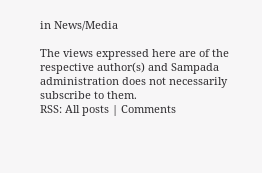in News/Media

The views expressed here are of the respective author(s) and Sampada administration does not necessarily subscribe to them.
RSS: All posts | Comments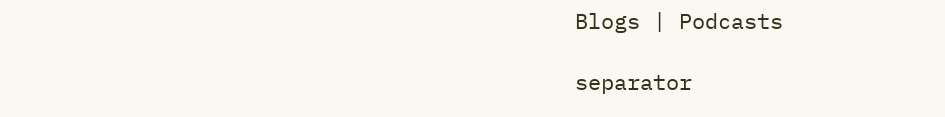Blogs | Podcasts

separator